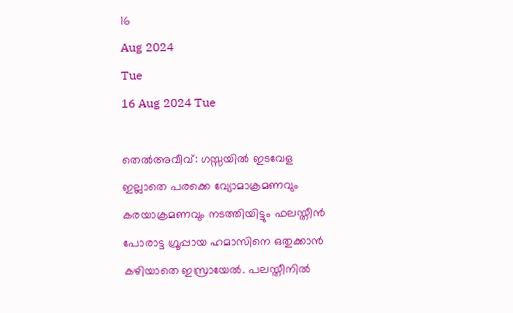16
Aug 2024
Tue
16 Aug 2024 Tue

തെല്‍അവീവ്: ഗസ്സയിൽ ഇടവേള ഇല്ലാതെ പരക്കെ വ്യോമാക്രമണവും കരയാക്രമണവും നടത്തിയിട്ടും ഫലസ്തീൻ പോരാട്ട ഗ്രൂപ്പായ ഹമാസിനെ ഒതുക്കാൻ കഴിയാതെ ഇസ്രായേൽ. പലസ്തീനിൽ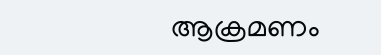ആക്രമണം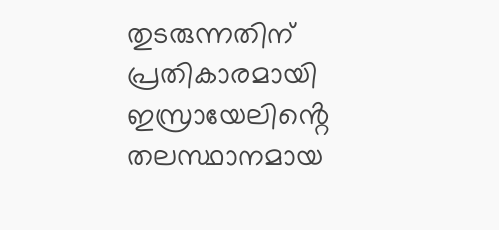തുടരുന്നതിന് പ്രതികാരമായി ഇസ്രായേലിൻ്റെ തലസ്ഥാനമായ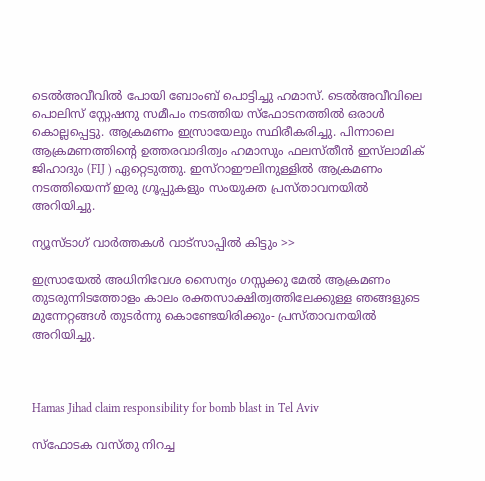ടെൽഅവീവിൽ പോയി ബോംബ് പൊട്ടിച്ചു ഹമാസ്. ടെല്‍അവീവിലെ പൊലിസ് സ്റ്റേഷനു സമീപം നടത്തിയ സ്‌ഫോടനത്തില്‍ ഒരാള്‍ കൊല്ലപ്പെട്ടു. ആക്രമണം ഇസ്രായേലും സ്ഥിരീകരിച്ചു. പിന്നാലെ ആക്രമണത്തിന്റെ ഉത്തരവാദിത്വം ഹമാസും ഫലസ്തീന്‍ ഇസ്‌ലാമിക് ജിഹാദും (FIJ ) ഏറ്റെടുത്തു. ഇസ്‌റാഈലിനുള്ളില്‍ ആക്രമണം നടത്തിയെന്ന് ഇരു ഗ്രൂപ്പുകളും സംയുക്ത പ്രസ്താവനയിൽ അറിയിച്ചു.

ന്യൂസ്ടാഗ് വാര്‍ത്തകള്‍ വാട്‌സാപ്പില്‍ കിട്ടും >>

ഇസ്രായേൽ അധിനിവേശ സൈന്യം ഗസ്സക്കു മേല്‍ ആക്രമണം തുടരുന്നിടത്തോളം കാലം രക്തസാക്ഷിത്വത്തിലേക്കുള്ള ഞങ്ങളുടെ മുന്നേറ്റങ്ങള്‍ തുടര്‍ന്നു കൊണ്ടേയിരിക്കും- പ്രസ്താവനയില്‍ അറിയിച്ചു.



Hamas Jihad claim responsibility for bomb blast in Tel Aviv

സ്‌ഫോടക വസ്തു നിറച്ച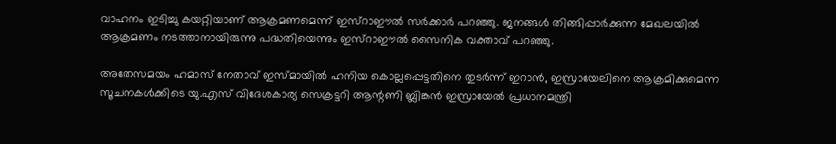വാഹനം ഇടിച്ചു കയറ്റിയാണ് ആക്രമണമെന്ന് ഇസ്‌റാഈല്‍ സര്‍ക്കാര്‍ പറഞ്ഞു. ജനങ്ങള്‍ തിങ്ങിപ്പാര്‍ക്കുന്ന മേഖലയില്‍ ആക്രമണം നടത്താനായിരുന്നു പദ്ധതിയെന്നും ഇസ്‌റാഈല്‍ സൈനിക വക്താവ് പറഞ്ഞു.

അതേസമയം ഹമാസ് നേതാവ് ഇസ്മായിൽ ഹനിയ കൊല്ലപ്പെട്ടതിനെ തുടർന്ന് ഇറാൻ, ഇസ്രായേലിനെ ആക്രമിക്കുമെന്ന സൂചനകൾക്കിടെ യു.എസ് വിദേശകാര്യ സെക്രട്ടറി ആന്റണി ബ്ലിങ്കൻ ഇസ്രായേൽ പ്രധാനമന്ത്രി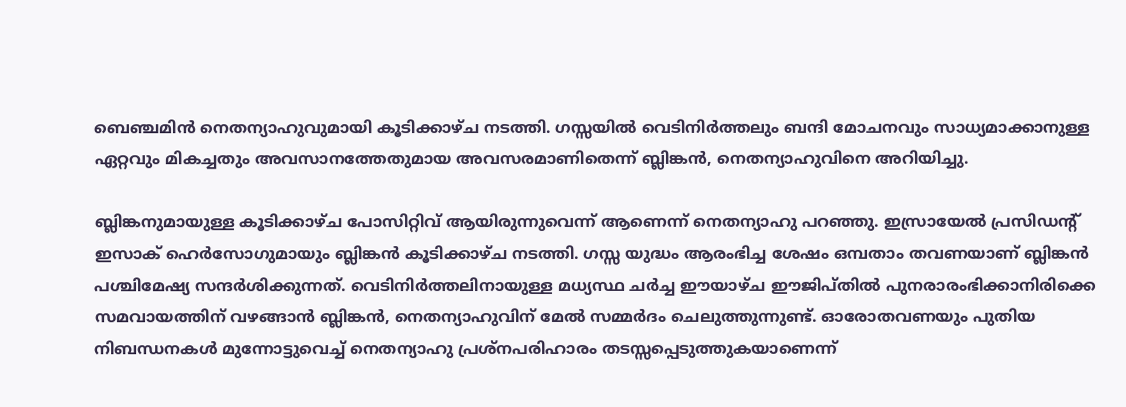ബെഞ്ചമിൻ നെതന്യാഹുവുമായി കൂടിക്കാഴ്ച നടത്തി. ഗസ്സയിൽ വെടിനിർത്തലും ബന്ദി മോചനവും സാധ്യമാക്കാനുള്ള ഏറ്റവും മികച്ചതും അവസാനത്തേതുമായ അവസരമാണിതെന്ന് ബ്ലിങ്കൻ, നെതന്യാഹുവിനെ അറിയിച്ചു.

ബ്ലിങ്കനുമായുള്ള കൂടിക്കാഴ്ച പോസിറ്റിവ് ആയിരുന്നുവെന്ന് ആണെന്ന് നെതന്യാഹു പറഞ്ഞു. ഇസ്രായേൽ പ്രസിഡന്റ് ഇസാക് ഹെർസോഗുമായും ബ്ലിങ്കൻ കൂടിക്കാഴ്ച നടത്തി. ഗസ്സ യുദ്ധം ആരംഭിച്ച ശേഷം ഒമ്പതാം തവണയാണ് ബ്ലിങ്കൻ പശ്ചിമേഷ്യ സന്ദർശിക്കുന്നത്. വെടിനിർത്തലിനായുള്ള മധ്യസ്ഥ ചർച്ച ഈയാഴ്ച ഈജിപ്തിൽ പുനരാരംഭിക്കാനിരിക്കെ സമവായത്തിന് വഴങ്ങാൻ ബ്ലിങ്കൻ, നെതന്യാഹുവിന് മേൽ സമ്മർദം ചെലുത്തുന്നുണ്ട്. ഓരോതവണയും പുതിയ നിബന്ധനകൾ മുന്നോട്ടുവെച്ച് നെതന്യാഹു പ്രശ്നപരിഹാരം തടസ്സപ്പെടുത്തുകയാണെന്ന്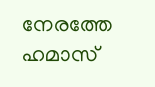നേരത്തേ ഹമാസ്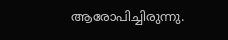ആരോപിച്ചിരുന്നു.